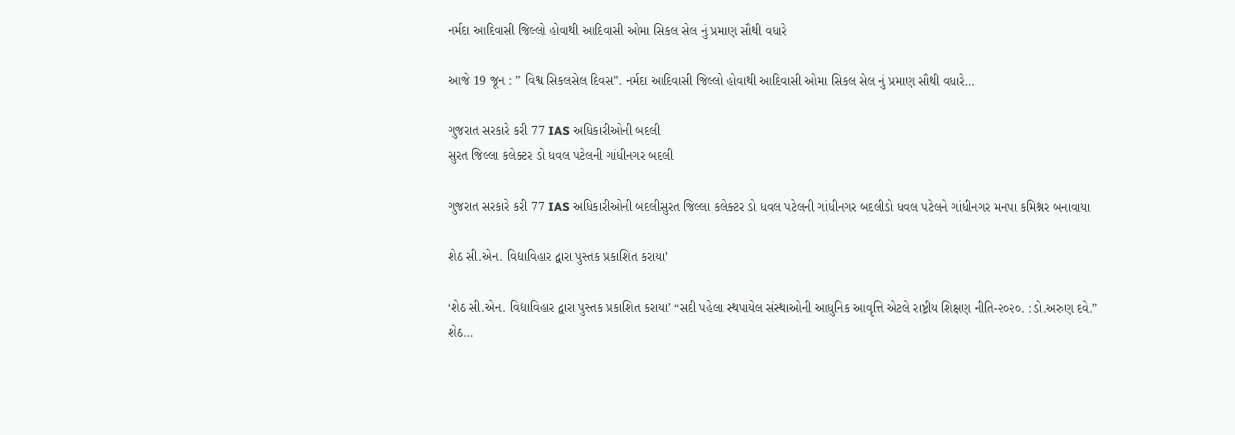નર્મદા આદિવાસી જિલ્લો હોવાથી આદિવાસી ઓમા સિકલ સેલ નું પ્રમાણ સૌથી વધારે

આજે 19 જૂન : ” વિશ્વ સિકલસેલ દિવસ”. નર્મદા આદિવાસી જિલ્લો હોવાથી આદિવાસી ઓમા સિકલ સેલ નું પ્રમાણ સૌથી વધારે…

ગુજરાત સરકારે કરી 77 IAS અધિકારીઓની બદલી
સુરત જિલ્લા કલેક્ટર ડો ધવલ પટેલની ગાંધીનગર બદલી

ગુજરાત સરકારે કરી 77 IAS અધિકારીઓની બદલીસુરત જિલ્લા કલેક્ટર ડો ધવલ પટેલની ગાંધીનગર બદલીડો ધવલ પટેલને ગાંધીનગર મનપા કમિશ્નર બનાવાયા

શેઠ સી.એન. વિદ્યાવિહાર દ્વારા પુસ્તક પ્રકાશિત કરાયા’

‘શેઠ સી.એન. વિદ્યાવિહાર દ્વારા પુસ્તક પ્રકાશિત કરાયા’ “સદી પહેલા સ્થપાયેલ સંસ્થાઓની આધુનિક આવૃત્તિ એટલે રાષ્ટ્રીય શિક્ષણ નીતિ-૨૦૨૦. :ડો.અરુણ દવે.” શેઠ…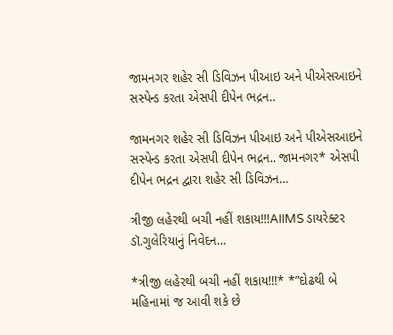જામનગર શહેર સી ડિવિઝન પીઆઇ અને પીએસઆઇને સસ્પેન્ડ કરતા એસપી દીપેન ભદ્રન..

જામનગર શહેર સી ડિવિઝન પીઆઇ અને પીએસઆઇને સસ્પેન્ડ કરતા એસપી દીપેન ભદ્રન.. જામનગર* એસપી દીપેન ભદ્રન દ્વારા શહેર સી ડિવિઝન…

ત્રીજી લહેરથી બચી નહીં શકાય!!!AIIMS ડાયરેક્ટર ડૉ.ગુલેરિયાનું નિવેદન…

*ત્રીજી લહેરથી બચી નહીં શકાય!!!* *”દોઢથી બે મહિનામાં જ આવી શકે છે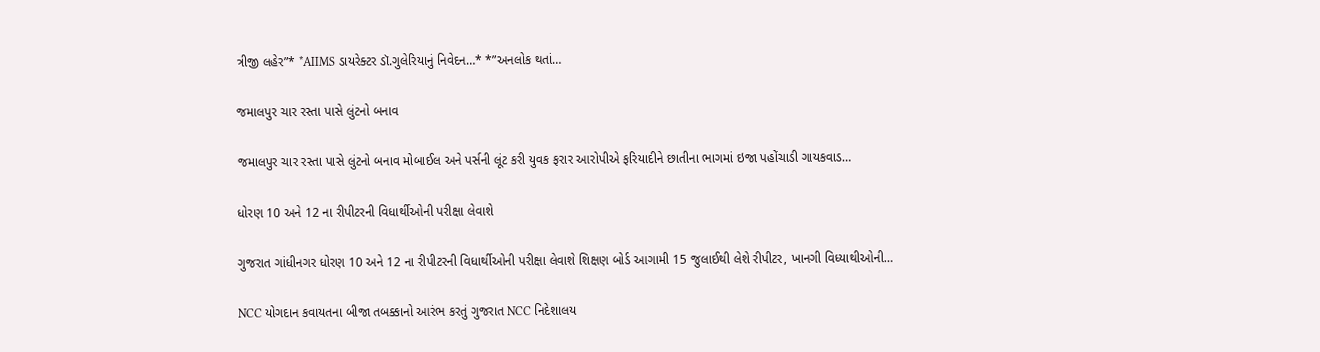ત્રીજી લહેર”* *AIIMS ડાયરેક્ટર ડૉ.ગુલેરિયાનું નિવેદન…* *”અનલોક થતાં…

જમાલપુર ચાર રસ્તા પાસે લુંટનો બનાવ

જમાલપુર ચાર રસ્તા પાસે લુંટનો બનાવ મોબાઈલ અને પર્સની લૂંટ કરી યુવક ફરાર આરોપીએ ફરિયાદીને છાતીના ભાગમાં ઇજા પહોંચાડી ગાયકવાડ…

ધોરણ 10 અને 12 ના રીપીટરની વિધાર્થીઓની પરીક્ષા લેવાશે

ગુજરાત ગાંધીનગર ધોરણ 10 અને 12 ના રીપીટરની વિધાર્થીઓની પરીક્ષા લેવાશે શિક્ષણ બોર્ડ આગામી 15 જુલાઈથી લેશે રીપીટર, ખાનગી વિધ્યાથીઓની…

NCC યોગદાન કવાયતના બીજા તબક્કાનો આરંભ કરતું ગુજરાત NCC નિદેશાલય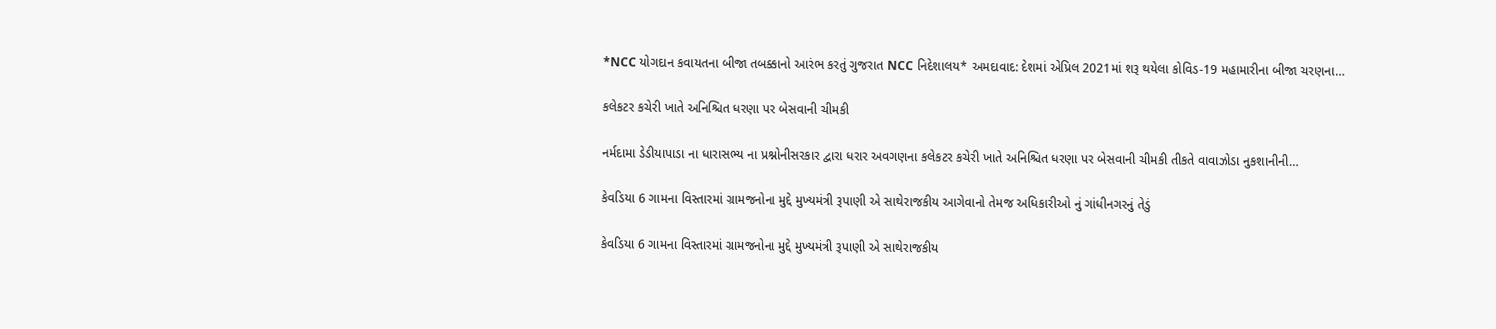*NCC યોગદાન કવાયતના બીજા તબક્કાનો આરંભ કરતું ગુજરાત NCC નિદેશાલય* અમદાવાદ: દેશમાં એપ્રિલ 2021માં શરૂ થયેલા કોવિડ-19 મહામારીના બીજા ચરણના…

કલેકટર કચેરી ખાતે અનિશ્ચિત ધરણા પર બેસવાની ચીમકી

નર્મદામા ડેડીયાપાડા ના ધારાસભ્ય ના પ્રશ્નોનીસરકાર દ્વારા ધરાર અવગણના કલેકટર કચેરી ખાતે અનિશ્ચિત ધરણા પર બેસવાની ચીમકી તીકતે વાવાઝોડા નુકશાનીની…

કેવડિયા 6 ગામના વિસ્તારમાં ગ્રામજનોના મુદ્દે મુખ્યમંત્રી રૂપાણી એ સાથેરાજકીય આગેવાનો તેમજ અધિકારીઓ નું ગાંધીનગરનું તેડું

કેવડિયા 6 ગામના વિસ્તારમાં ગ્રામજનોના મુદ્દે મુખ્યમંત્રી રૂપાણી એ સાથેરાજકીય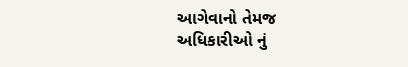આગેવાનો તેમજ અધિકારીઓ નું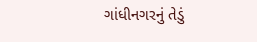ગાંધીનગરનું તેડું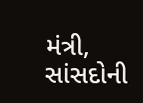મંત્રી, સાંસદોની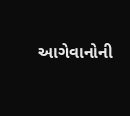આગેવાનોની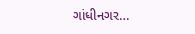ગાંધીનગર…